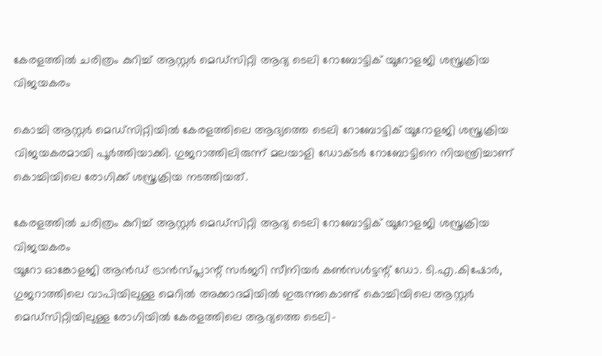കേരളത്തിൽ ചരിത്രം കുറിച്ച് ആസ്റ്റർ മെഡ്‌സിറ്റി ആദ്യ ടെലി റോബോട്ടിക് യൂറോളജി ശസ്ത്രക്രിയ വിജയകരം

കൊച്ചി ആസ്റ്റർ മെഡ്‌സിറ്റിയിൽ കേരളത്തിലെ ആദ്യത്തെ ടെലി റോബോട്ടിക് യൂറോളജി ശസ്ത്രക്രിയ വിജയകരമായി പൂർത്തിയാക്കി. ഗുജറാത്തിലിരുന്ന് മലയാളി ഡോക്ടർ റോബോട്ടിനെ നിയന്ത്രിച്ചാണ് കൊച്ചിയിലെ രോഗിക്ക് ശസ്ത്രക്രിയ നടത്തിയത്.

കേരളത്തിൽ ചരിത്രം കുറിച്ച് ആസ്റ്റർ മെഡ്‌സിറ്റി ആദ്യ ടെലി റോബോട്ടിക് യൂറോളജി ശസ്ത്രക്രിയ വിജയകരം
യൂറോ ഓങ്കോളജി ആൻഡ് ട്രാൻസ്പ്ലാന്റ് സർജറി സീനിയർ കൺസൾട്ടന്റ് ഡോ. ടി.എ.കിഷോർ, ഗുജറാത്തിലെ വാപിയിലുള്ള മെറിൽ അക്കാദമിയിൽ ഇരുന്നുകൊണ്ട് കൊച്ചിയിലെ ആസ്റ്റർ മെഡ്‌സിറ്റിയിലുള്ള രോഗിയിൽ കേരളത്തിലെ ആദ്യത്തെ ടെലി-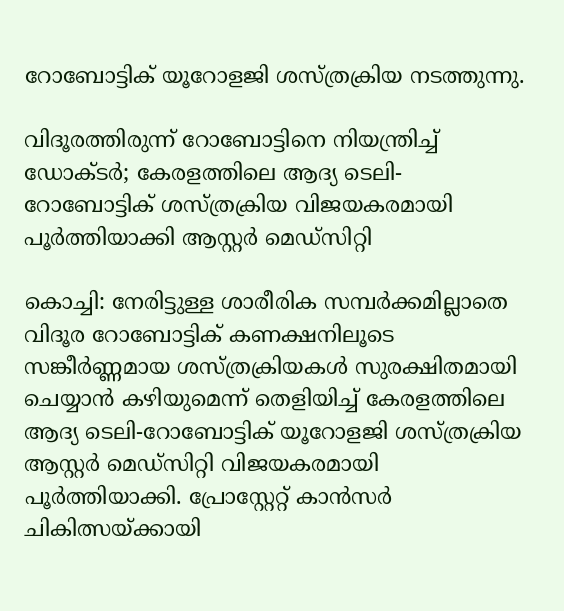റോബോട്ടിക് യൂറോളജി ശസ്ത്രക്രിയ നടത്തുന്നു.

വിദൂരത്തിരുന്ന് റോബോട്ടിനെ നിയന്ത്രിച്ച് ഡോക്ടർ; കേരളത്തിലെ ആദ്യ ടെലി-റോബോട്ടിക് ശസ്ത്രക്രിയ വിജയകരമായി പൂർത്തിയാക്കി ആസ്റ്റർ മെഡ്‌സിറ്റി

കൊച്ചി: നേരിട്ടുള്ള ശാരീരിക സമ്പർക്കമില്ലാതെ വിദൂര റോബോട്ടിക് കണക്ഷനിലൂടെ സങ്കീർണ്ണമായ ശസ്ത്രക്രിയകൾ സുരക്ഷിതമായി ചെയ്യാൻ കഴിയുമെന്ന് തെളിയിച്ച് കേരളത്തിലെ ആദ്യ ടെലി-റോബോട്ടിക് യൂറോളജി ശസ്ത്രക്രിയ ആസ്റ്റർ മെഡ്‌സിറ്റി വിജയകരമായി പൂർത്തിയാക്കി. പ്രോസ്റ്റേറ്റ് കാൻസർ ചികിത്സയ്ക്കായി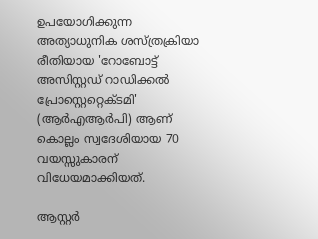ഉപയോഗിക്കുന്ന അത്യാധുനിക ശസ്ത്രക്രിയാ രീതിയായ 'റോബോട്ട് അസിസ്റ്റഡ് റാഡിക്കൽ പ്രോസ്റ്റെറ്റെക്ടമി' (ആർഎആർപി) ആണ് കൊല്ലം സ്വദേശിയായ 70 വയസ്സുകാരന് വിധേയമാക്കിയത്.

ആസ്റ്റർ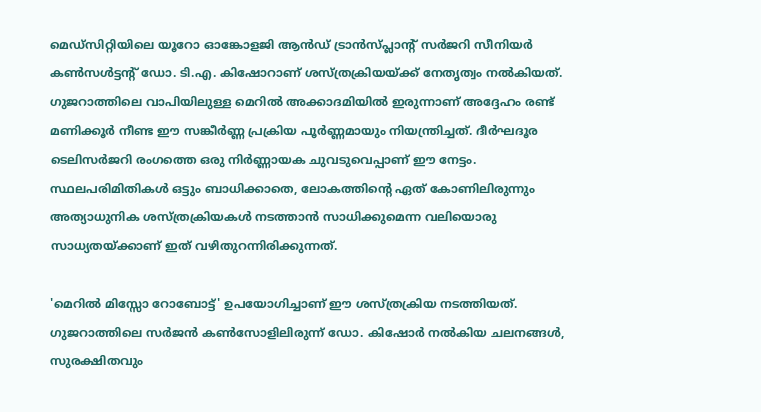മെഡ്‌സിറ്റിയിലെ യൂറോ ഓങ്കോളജി ആൻഡ് ട്രാൻസ്പ്ലാന്റ് സർജറി സീനിയർ കൺസൾട്ടന്റ് ഡോ. ടി.എ. കിഷോറാണ് ശസ്ത്രക്രിയയ്ക്ക് നേതൃത്വം നൽകിയത്. ഗുജറാത്തിലെ വാപിയിലുള്ള മെറിൽ അക്കാദമിയിൽ ഇരുന്നാണ് അദ്ദേഹം രണ്ട് മണിക്കൂർ നീണ്ട ഈ സങ്കീർണ്ണ പ്രക്രിയ പൂർണ്ണമായും നിയന്ത്രിച്ചത്. ദീർഘദൂര ടെലിസർജറി രംഗത്തെ ഒരു നിർണ്ണായക ചുവടുവെപ്പാണ് ഈ നേട്ടം. സ്ഥലപരിമിതികൾ ഒട്ടും ബാധിക്കാതെ, ലോകത്തിന്റെ ഏത് കോണിലിരുന്നും അത്യാധുനിക ശസ്ത്രക്രിയകൾ നടത്താൻ സാധിക്കുമെന്ന വലിയൊരു സാധ്യതയ്ക്കാണ് ഇത് വഴിതുറന്നിരിക്കുന്നത്.

'മെറിൽ മിസ്സോ റോബോട്ട്' ഉപയോഗിച്ചാണ് ഈ ശസ്ത്രക്രിയ നടത്തിയത്. ഗുജറാത്തിലെ സർജൻ കൺസോളിലിരുന്ന് ഡോ. കിഷോർ നൽകിയ ചലനങ്ങൾ, സുരക്ഷിതവും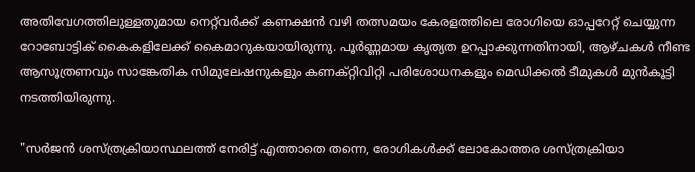അതിവേഗത്തിലുള്ളതുമായ നെറ്റ്‌വർക്ക് കണക്ഷൻ വഴി തത്സമയം കേരളത്തിലെ രോഗിയെ ഓപ്പറേറ്റ് ചെയ്യുന്ന റോബോട്ടിക് കൈകളിലേക്ക് കൈമാറുകയായിരുന്നു. പൂർണ്ണമായ കൃത്യത ഉറപ്പാക്കുന്നതിനായി, ആഴ്ചകൾ നീണ്ട ആസൂത്രണവും സാങ്കേതിക സിമുലേഷനുകളും കണക്റ്റിവിറ്റി പരിശോധനകളും മെഡിക്കൽ ടീമുകൾ മുൻകൂട്ടി നടത്തിയിരുന്നു.

"സർജൻ ശസ്ത്രക്രിയാസ്ഥലത്ത് നേരിട്ട് എത്താതെ തന്നെ, രോഗികൾക്ക് ലോകോത്തര ശസ്ത്രക്രിയാ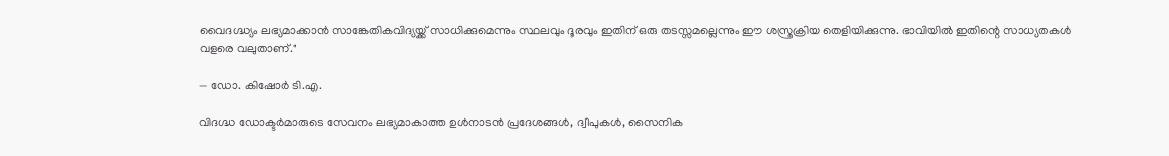വൈദഗ്ദ്ധ്യം ലഭ്യമാക്കാൻ സാങ്കേതികവിദ്യയ്ക്ക് സാധിക്കുമെന്നും സ്ഥലവും ദൂരവും ഇതിന് ഒരു തടസ്സമല്ലെന്നും ഈ ശസ്ത്രക്രിയ തെളിയിക്കുന്നു. ഭാവിയിൽ ഇതിന്റെ സാധ്യതകൾ വളരെ വലുതാണ്."

— ഡോ. കിഷോർ ടി.എ.

വിദഗ്ദ്ധ ഡോക്ടർമാരുടെ സേവനം ലഭ്യമാകാത്ത ഉൾനാടൻ പ്രദേശങ്ങൾ, ദ്വീപുകൾ, സൈനിക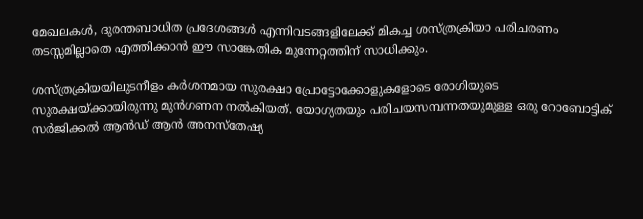മേഖലകൾ, ദുരന്തബാധിത പ്രദേശങ്ങൾ എന്നിവടങ്ങളിലേക്ക് മികച്ച ശസ്ത്രക്രിയാ പരിചരണം തടസ്സമില്ലാതെ എത്തിക്കാൻ ഈ സാങ്കേതിക മുന്നേറ്റത്തിന് സാധിക്കും.

ശസ്ത്രക്രിയയിലുടനീളം കർശനമായ സുരക്ഷാ പ്രോട്ടോക്കോളുകളോടെ രോഗിയുടെ സുരക്ഷയ്ക്കായിരുന്നു മുൻഗണന നൽകിയത്. യോഗ്യതയും പരിചയസമ്പന്നതയുമുള്ള ഒരു റോബോട്ടിക് സർജിക്കൽ ആൻഡ് ആൻ അനസ്തേഷ്യ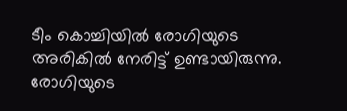ടീം കൊച്ചിയിൽ രോഗിയുടെ അരികിൽ നേരിട്ട് ഉണ്ടായിരുന്നു. രോഗിയുടെ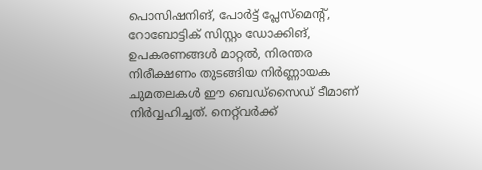പൊസിഷനിങ്, പോർട്ട് പ്ലേസ്‌മെന്റ്, റോബോട്ടിക് സിസ്റ്റം ഡോക്കിങ്, ഉപകരണങ്ങൾ മാറ്റൽ, നിരന്തര നിരീക്ഷണം തുടങ്ങിയ നിർണ്ണായക ചുമതലകൾ ഈ ബെഡ്‌സൈഡ് ടീമാണ് നിർവ്വഹിച്ചത്. നെറ്റ്‌വർക്ക്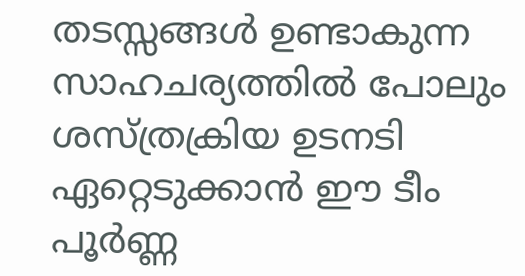തടസ്സങ്ങൾ ഉണ്ടാകുന്ന സാഹചര്യത്തിൽ പോലും ശസ്ത്രക്രിയ ഉടനടി ഏറ്റെടുക്കാൻ ഈ ടീം പൂർണ്ണ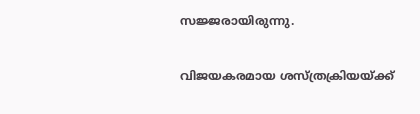സജ്ജരായിരുന്നു.

വിജയകരമായ ശസ്ത്രക്രിയയ്ക്ക്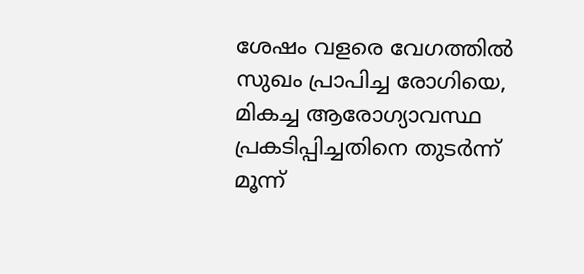ശേഷം വളരെ വേഗത്തിൽ സുഖം പ്രാപിച്ച രോഗിയെ, മികച്ച ആരോഗ്യാവസ്ഥ പ്രകടിപ്പിച്ചതിനെ തുടർന്ന് മൂന്ന്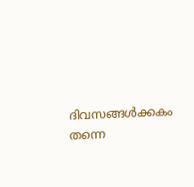ദിവസങ്ങൾക്കകം തന്നെ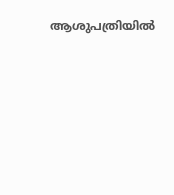ആശുപത്രിയിൽ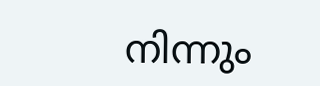നിന്നും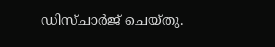ഡിസ്ചാർജ് ചെയ്തു.